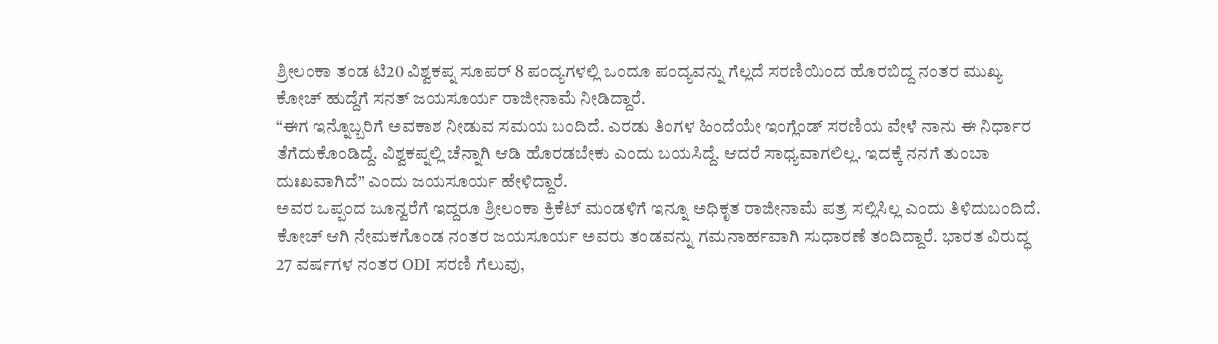ಶ್ರೀಲಂಕಾ ತಂಡ ಟಿ20 ವಿಶ್ವಕಪ್ನ ಸೂಪರ್ 8 ಪಂದ್ಯಗಳಲ್ಲಿ ಒಂದೂ ಪಂದ್ಯವನ್ನು ಗೆಲ್ಲದೆ ಸರಣಿಯಿಂದ ಹೊರಬಿದ್ದ ನಂತರ ಮುಖ್ಯ ಕೋಚ್ ಹುದ್ದೆಗೆ ಸನತ್ ಜಯಸೂರ್ಯ ರಾಜೀನಾಮೆ ನೀಡಿದ್ದಾರೆ.
“ಈಗ ಇನ್ನೊಬ್ಬರಿಗೆ ಅವಕಾಶ ನೀಡುವ ಸಮಯ ಬಂದಿದೆ. ಎರಡು ತಿಂಗಳ ಹಿಂದೆಯೇ ಇಂಗ್ಲೆಂಡ್ ಸರಣಿಯ ವೇಳೆ ನಾನು ಈ ನಿರ್ಧಾರ ತೆಗೆದುಕೊಂಡಿದ್ದೆ. ವಿಶ್ವಕಪ್ನಲ್ಲಿ ಚೆನ್ನಾಗಿ ಆಡಿ ಹೊರಡಬೇಕು ಎಂದು ಬಯಸಿದ್ದೆ. ಆದರೆ ಸಾಧ್ಯವಾಗಲಿಲ್ಲ. ಇದಕ್ಕೆ ನನಗೆ ತುಂಬಾ ದುಃಖವಾಗಿದೆ” ಎಂದು ಜಯಸೂರ್ಯ ಹೇಳಿದ್ದಾರೆ.
ಅವರ ಒಪ್ಪಂದ ಜೂನ್ವರೆಗೆ ಇದ್ದರೂ ಶ್ರೀಲಂಕಾ ಕ್ರಿಕೆಟ್ ಮಂಡಳಿಗೆ ಇನ್ನೂ ಅಧಿಕೃತ ರಾಜೀನಾಮೆ ಪತ್ರ ಸಲ್ಲಿಸಿಲ್ಲ ಎಂದು ತಿಳಿದುಬಂದಿದೆ. ಕೋಚ್ ಆಗಿ ನೇಮಕಗೊಂಡ ನಂತರ ಜಯಸೂರ್ಯ ಅವರು ತಂಡವನ್ನು ಗಮನಾರ್ಹವಾಗಿ ಸುಧಾರಣೆ ತಂದಿದ್ದಾರೆ. ಭಾರತ ವಿರುದ್ಧ 27 ವರ್ಷಗಳ ನಂತರ ODI ಸರಣಿ ಗೆಲುವು,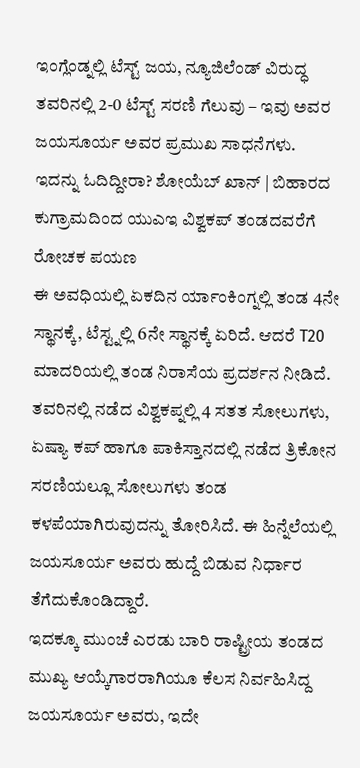ಇಂಗ್ಲೆಂಡ್ನಲ್ಲಿ ಟೆಸ್ಟ್ ಜಯ, ನ್ಯೂಜಿಲೆಂಡ್ ವಿರುದ್ಧ ತವರಿನಲ್ಲಿ 2-0 ಟೆಸ್ಟ್ ಸರಣಿ ಗೆಲುವು – ಇವು ಅವರ ಜಯಸೂರ್ಯ ಅವರ ಪ್ರಮುಖ ಸಾಧನೆಗಳು.
ಇದನ್ನು ಓದಿದ್ದೀರಾ? ಶೋಯೆಬ್ ಖಾನ್ | ಬಿಹಾರದ ಕುಗ್ರಾಮದಿಂದ ಯುಎಇ ವಿಶ್ವಕಪ್ ತಂಡದವರೆಗೆ ರೋಚಕ ಪಯಣ
ಈ ಅವಧಿಯಲ್ಲಿ ಏಕದಿನ ರ್ಯಾಂಕಿಂಗ್ನಲ್ಲಿ ತಂಡ 4ನೇ ಸ್ಥಾನಕ್ಕೆ, ಟೆಸ್ಟ್ನಲ್ಲಿ 6ನೇ ಸ್ಥಾನಕ್ಕೆ ಏರಿದೆ. ಆದರೆ T20 ಮಾದರಿಯಲ್ಲಿ ತಂಡ ನಿರಾಸೆಯ ಪ್ರದರ್ಶನ ನೀಡಿದೆ. ತವರಿನಲ್ಲಿ ನಡೆದ ವಿಶ್ವಕಪ್ನಲ್ಲಿ 4 ಸತತ ಸೋಲುಗಳು, ಏಷ್ಯಾ ಕಪ್ ಹಾಗೂ ಪಾಕಿಸ್ತಾನದಲ್ಲಿ ನಡೆದ ತ್ರಿಕೋನ ಸರಣಿಯಲ್ಲೂ ಸೋಲುಗಳು ತಂಡ ಕಳಪೆಯಾಗಿರುವುದನ್ನು ತೋರಿಸಿದೆ. ಈ ಹಿನ್ನೆಲೆಯಲ್ಲಿ ಜಯಸೂರ್ಯ ಅವರು ಹುದ್ದೆ ಬಿಡುವ ನಿರ್ಧಾರ ತೆಗೆದುಕೊಂಡಿದ್ದಾರೆ.
ಇದಕ್ಕೂ ಮುಂಚೆ ಎರಡು ಬಾರಿ ರಾಷ್ಟ್ರೀಯ ತಂಡದ ಮುಖ್ಯ ಆಯ್ಕೆಗಾರರಾಗಿಯೂ ಕೆಲಸ ನಿರ್ವಹಿಸಿದ್ದ ಜಯಸೂರ್ಯ ಅವರು, ಇದೇ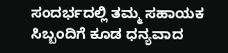ಸಂದರ್ಭದಲ್ಲಿ ತಮ್ಮ ಸಹಾಯಕ ಸಿಬ್ಬಂದಿಗೆ ಕೂಡ ಧನ್ಯವಾದ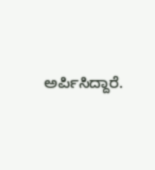ಅರ್ಪಿಸಿದ್ದಾರೆ.